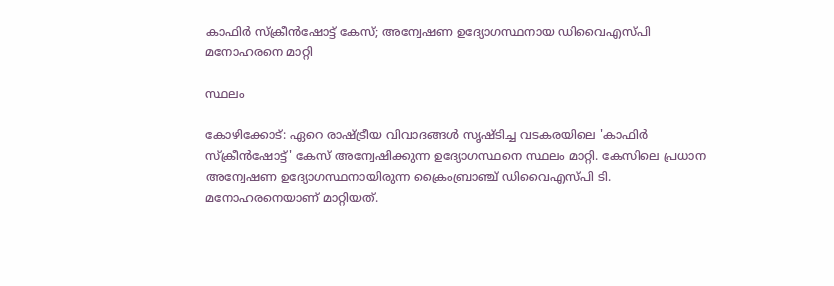കാഫിര്‍ സ്ക്രീന്‍ഷോട്ട് കേസ്; അന്വേഷണ ഉദ്യോഗസ്ഥനായ ഡിവൈഎസ്പി മനോഹരനെ മാറ്റി

സ്ഥലം

കോഴിക്കോട്: ഏറെ രാഷ്ട്രീയ വിവാദങ്ങൾ സൃഷ്ടിച്ച വടകരയിലെ 'കാഫിര്‍ സ്ക്രീന്‍ഷോട്ട്' കേസ് അന്വേഷിക്കുന്ന ഉദ്യോഗസ്ഥനെ സ്ഥലം മാറ്റി. കേസിലെ പ്രധാന അന്വേഷണ ഉദ്യോഗസ്ഥനായിരുന്ന ക്രൈംബ്രാഞ്ച് ഡിവൈഎസ്പി ടി. മനോഹരനെയാണ് മാറ്റിയത്.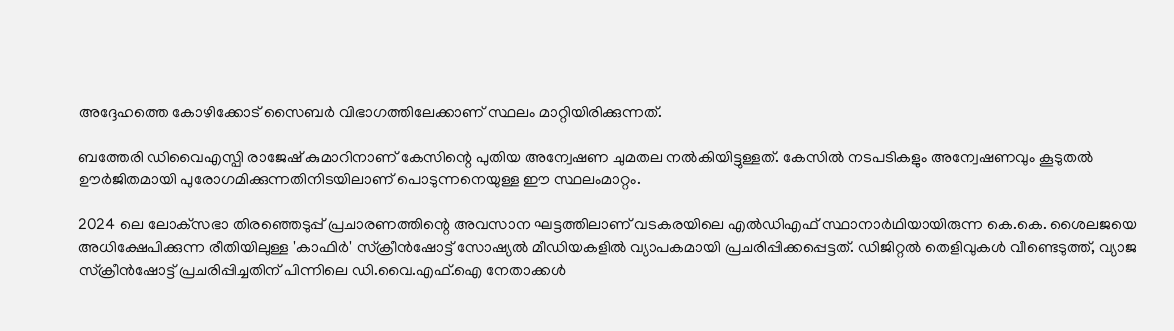അദ്ദേഹത്തെ കോഴിക്കോട് സൈബർ വിഭാഗത്തിലേക്കാണ് സ്ഥലം മാറ്റിയിരിക്കുന്നത്.

ബത്തേരി ഡിവൈഎസ്പി രാജേഷ് കുമാറിനാണ് കേസിന്റെ പുതിയ അന്വേഷണ ചുമതല നൽകിയിട്ടുള്ളത്. കേസിൽ നടപടികളും അന്വേഷണവും കൂടുതൽ ഊർജിതമായി പുരോഗമിക്കുന്നതിനിടയിലാണ് പൊടുന്നനെയുള്ള ഈ സ്ഥലംമാറ്റം.

2024 ലെ ലോക്‌സഭാ തിരഞ്ഞെടുപ്പ് പ്രചാരണത്തിന്റെ അവസാന ഘട്ടത്തിലാണ് വടകരയിലെ എൽഡിഎഫ് സ്ഥാനാർഥിയായിരുന്ന കെ.കെ. ശൈലജയെ അധിക്ഷേപിക്കുന്ന രീതിയിലുള്ള 'കാഫിർ' സ്ക്രീൻഷോട്ട് സോഷ്യൽ മീഡിയകളിൽ വ്യാപകമായി പ്രചരിപ്പിക്കപ്പെട്ടത്. ഡിജിറ്റൽ തെളിവുകൾ വീണ്ടെടുത്ത്, വ്യാജ സ്ക്രീൻഷോട്ട് പ്രചരിപ്പിച്ചതിന് പിന്നിലെ ഡി.വൈ.എഫ്.ഐ നേതാക്കൾ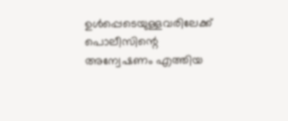ഉൾപ്പെടെയുള്ളവരിലേക്ക് പൊലീസിന്റെ അന്വേഷണം എത്തിയ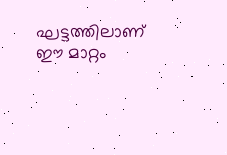ഘട്ടത്തിലാണ് ഈ മാറ്റം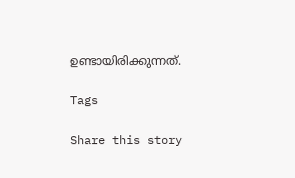ഉണ്ടായിരിക്കുന്നത്.

Tags

Share this story